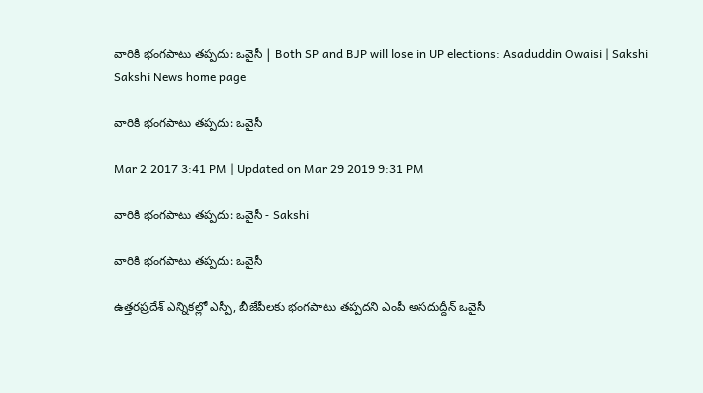వారికి భంగపాటు తప్పదు: ఒవైసీ | Both SP and BJP will lose in UP elections: Asaduddin Owaisi | Sakshi
Sakshi News home page

వారికి భంగపాటు తప్పదు: ఒవైసీ

Mar 2 2017 3:41 PM | Updated on Mar 29 2019 9:31 PM

వారికి భంగపాటు తప్పదు: ఒవైసీ - Sakshi

వారికి భంగపాటు తప్పదు: ఒవైసీ

ఉత్తరప్రదేశ్‌ ఎన్నికల్లో ఎస్పీ, బీజేపీలకు భంగపాటు తప్పదని ఎంపీ అసదుద్దీన్‌ ఒవైసీ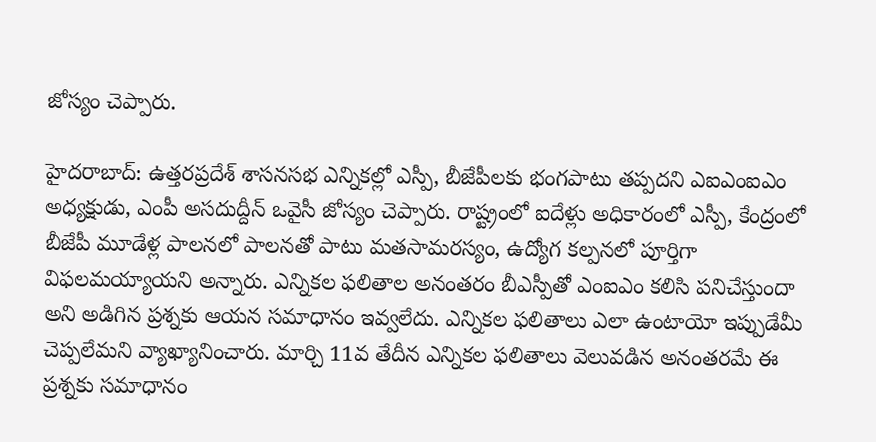జోస్యం చెప్పారు.

హైదరాబాద్‌: ఉత్తరప్రదేశ్‌ శాసనసభ ఎన్నికల్లో ఎస్పీ, బీజేపీలకు భంగపాటు తప్పదని ఎఐఎంఐఎం అధ్యక్షుడు, ఎంపీ అసదుద్దీన్‌ ఒవైసీ జోస్యం చెప్పారు. రాష్ట్రంలో ఐదేళ్లు అధికారంలో ఎస్పీ, కేంద్రంలో బీజేపీ మూడేళ్ల పాలనలో పాలనతో పాటు మతసామరస్యం, ఉద్యోగ కల్పనలో పూర్తిగా విఫలమయ్యాయని అన్నారు. ఎన్నికల ఫలితాల అనంతరం బీఎస్పీతో ఎంఐఎం కలిసి పనిచేస్తుందా అని అడిగిన ప్రశ్నకు ఆయన సమాధానం ఇవ్వలేదు. ఎన్నికల ఫలితాలు ఎలా ఉంటాయో ఇప్పుడేమీ చెప్పలేమని వ్యాఖ్యానించారు. మార్చి 11వ తేదీన ఎన్నికల ఫలితాలు వెలువడిన అనంతరమే ఈ ప్రశ్నకు సమాధానం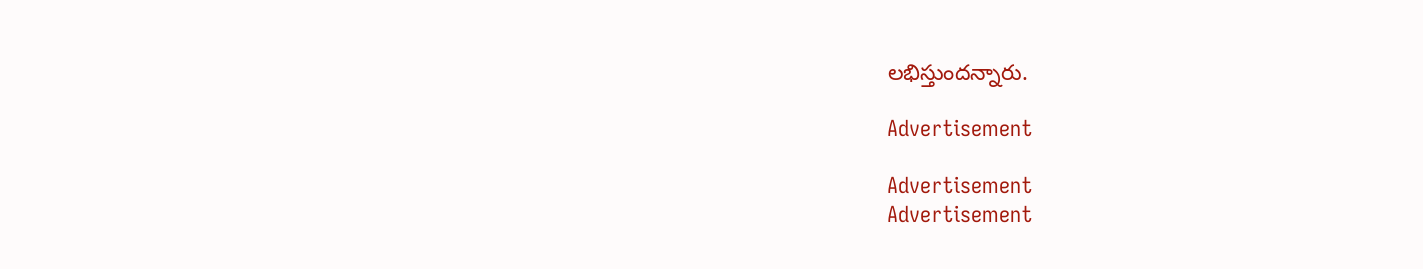లభిస్తుందన్నారు.

Advertisement

Advertisement
Advertisement